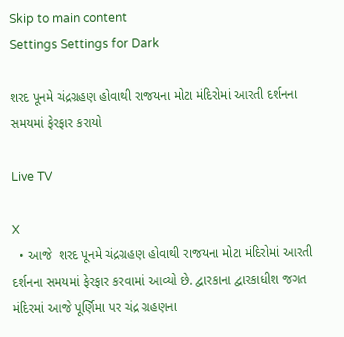Skip to main content
Settings Settings for Dark

શરદ પૂનમે ચંદ્રગ્રહણ હોવાથી રાજયના મોટા મંદિરોમાં આરતી દર્શનના સમયમાં ફેરફાર કરાયો

Live TV

X
  • આજે  શરદ પૂનમે ચંદ્રગ્રહણ હોવાથી રાજયના મોટા મંદિરોમાં આરતી દર્શનના સમયમાં ફેરફાર કરવામાં આવ્યો છે. દ્વારકાના દ્વારકાધીશ જગત મંદિરમાં આજે પૂર્ણિમા પર ચંદ્ર ગ્રહણના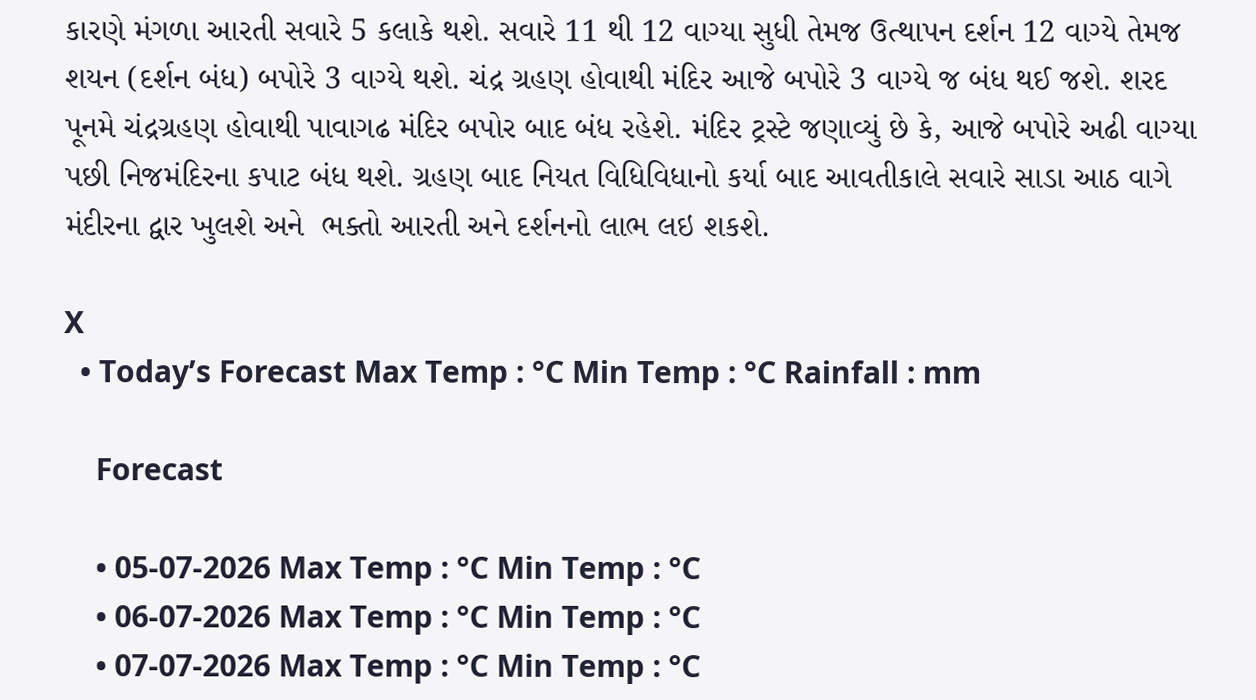કારણે મંગળા આરતી સવારે 5 કલાકે થશે. સવારે 11 થી 12 વાગ્યા સુધી તેમજ ઉત્થાપન દર્શન 12 વાગ્યે તેમજ શયન (દર્શન બંધ) બપોરે 3 વાગ્યે થશે. ચંદ્ર ગ્રહણ હોવાથી મંદિર આજે બપોરે 3 વાગ્યે જ બંધ થઈ જશે. શરદ પૂનમે ચંદ્રગ્રહણ હોવાથી પાવાગઢ મંદિર બપોર બાદ બંધ રહેશે. મંદિર ટ્રસ્ટે જણાવ્યું છે કે, આજે બપોરે અઢી વાગ્યા પછી નિજમંદિરના કપાટ બંધ થશે. ગ્રહણ બાદ નિયત વિધિવિધાનો કર્યા બાદ આવતીકાલે સવારે સાડા આઠ વાગે મંદીરના દ્વાર ખુલશે અને  ભક્તો આરતી અને દર્શનનો લાભ લઇ શકશે.

X
  • Today’s Forecast Max Temp : °C Min Temp : °C Rainfall : mm

    Forecast

    • 05-07-2026 Max Temp : °C Min Temp : °C
    • 06-07-2026 Max Temp : °C Min Temp : °C
    • 07-07-2026 Max Temp : °C Min Temp : °C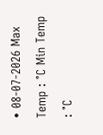• 08-07-2026 Max Temp : °C Min Temp : °C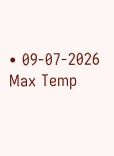• 09-07-2026 Max Temp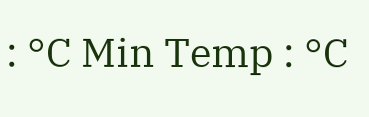: °C Min Temp : °C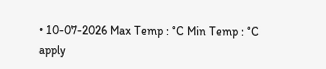• 10-07-2026 Max Temp : °C Min Temp : °C
apply